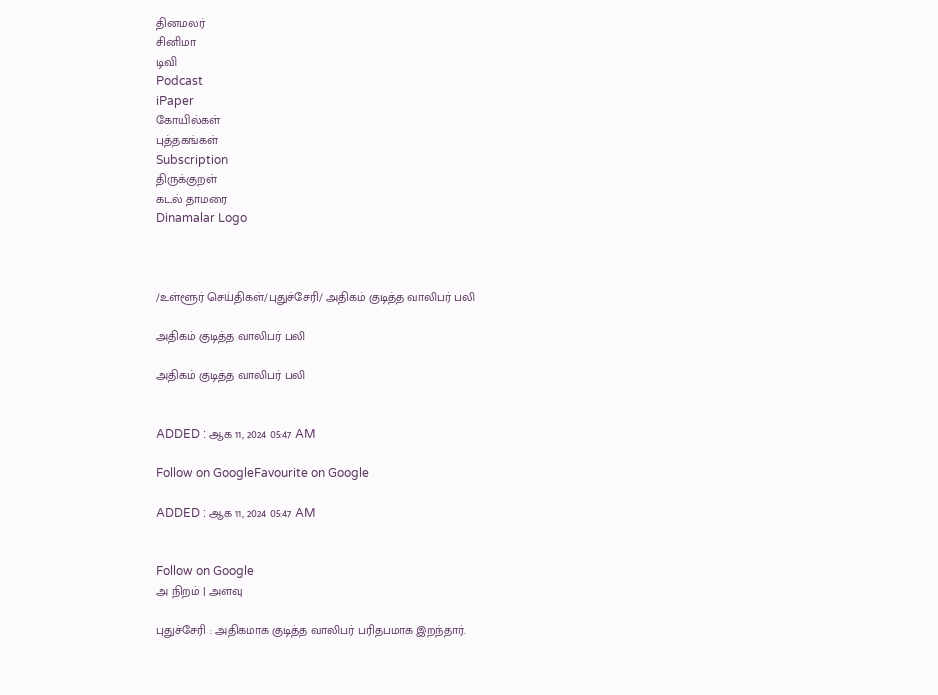தினமலர்
சினிமா
டிவி
Podcast
iPaper
கோயில்கள்
புத்தகங்கள்
Subscription
திருக்குறள்
கடல் தாமரை
Dinamalar Logo



/உள்ளூர் செய்திகள்/புதுச்சேரி/ அதிகம் குடித்த வாலிபர் பலி

அதிகம் குடித்த வாலிபர் பலி

அதிகம் குடித்த வாலிபர் பலி


ADDED : ஆக 11, 2024 05:47 AM

Follow on GoogleFavourite on Google

ADDED : ஆக 11, 2024 05:47 AM


Follow on Google
அ நிறம் | அளவு

புதுச்சேரி : அதிகமாக குடித்த வாலிபர் பரிதபமாக இறந்தார்.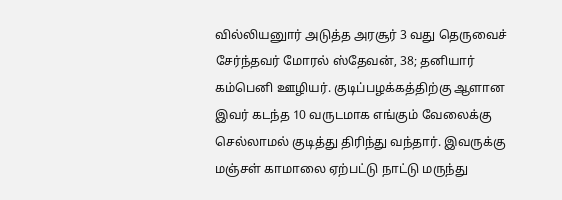வில்லியனுார் அடுத்த அரசூர் 3 வது தெருவைச் சேர்ந்தவர் மோரல் ஸ்தேவன், 38; தனியார் கம்பெனி ஊழியர். குடிப்பழக்கத்திற்கு ஆளான இவர் கடந்த 10 வருடமாக எங்கும் வேலைக்கு செல்லாமல் குடித்து திரிந்து வந்தார். இவருக்கு மஞ்சள் காமாலை ஏற்பட்டு நாட்டு மருந்து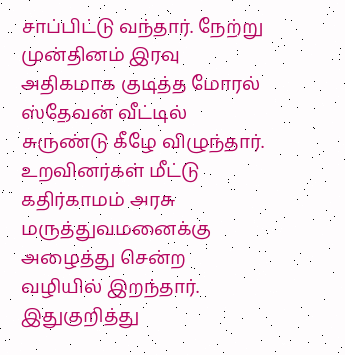சாப்பிட்டு வந்தார். நேற்று முன்தினம் இரவு அதிகமாக குடித்த மோரல் ஸ்தேவன் வீட்டில் சுருண்டு கீழே விழுந்தார். உறவினர்கள் மீட்டு கதிர்காமம் அரசு மருத்துவமனைக்கு அழைத்து சென்ற வழியில் இறந்தார். இதுகுறித்து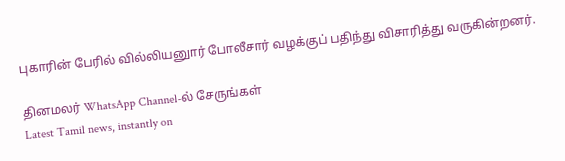புகாரின் பேரில் வில்லியனுார் போலீசார் வழக்குப் பதிந்து விசாரித்து வருகின்றனர்.

தினமலர் WhatsApp Channel-ல் சேருங்கள்
Latest Tamil news, instantly on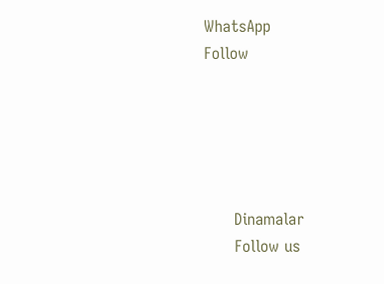WhatsApp
Follow





      Dinamalar
      Follow us